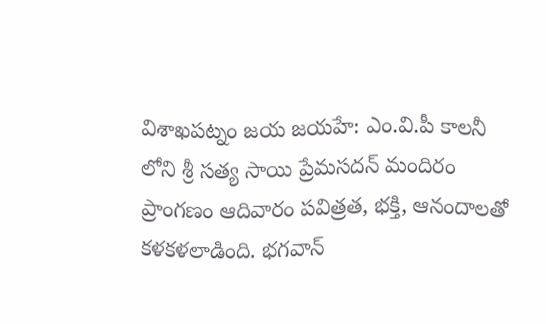విశాఖపట్నం జయ జయహే: ఎం.వి.పీ కాలనీ లోని శ్రీ సత్య సాయి ప్రేమసదన్ మందిరం ప్రాంగణం ఆదివారం పవిత్రత, భక్తి, ఆనందాలతో కళకళలాడింది. భగవాన్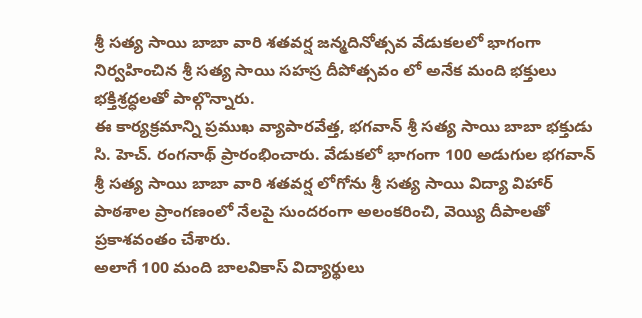శ్రీ సత్య సాయి బాబా వారి శతవర్ష జన్మదినోత్సవ వేడుకలలో భాగంగా నిర్వహించిన శ్రీ సత్య సాయి సహస్ర దీపోత్సవం లో అనేక మంది భక్తులు భక్తిశ్రద్ధలతో పాల్గొన్నారు.
ఈ కార్యక్రమాన్ని ప్రముఖ వ్యాపారవేత్త, భగవాన్ శ్రీ సత్య సాయి బాబా భక్తుడు సి. హెచ్. రంగనాథ్ ప్రారంభించారు. వేడుకలో భాగంగా 100 అడుగుల భగవాన్ శ్రీ సత్య సాయి బాబా వారి శతవర్ష లోగోను శ్రీ సత్య సాయి విద్యా విహార్ పాఠశాల ప్రాంగణంలో నేలపై సుందరంగా అలంకరించి, వెయ్యి దీపాలతో ప్రకాశవంతం చేశారు.
అలాగే 100 మంది బాలవికాస్ విద్యార్థులు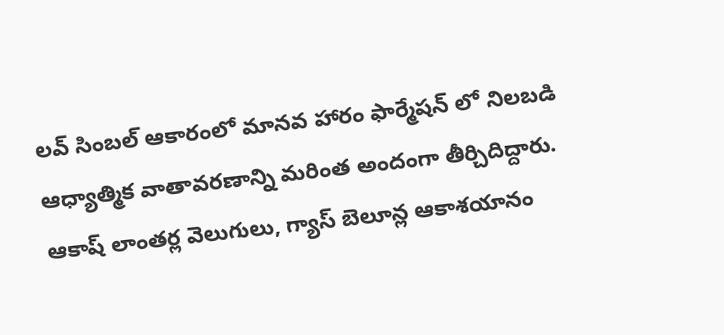లవ్ సింబల్ ఆకారంలో మానవ హారం ఫార్మేషన్ లో నిలబడి ఆధ్యాత్మిక వాతావరణాన్ని మరింత అందంగా తీర్చిదిద్దారు. ఆకాష్ లాంతర్ల వెలుగులు, గ్యాస్ బెలూన్ల ఆకాశయానం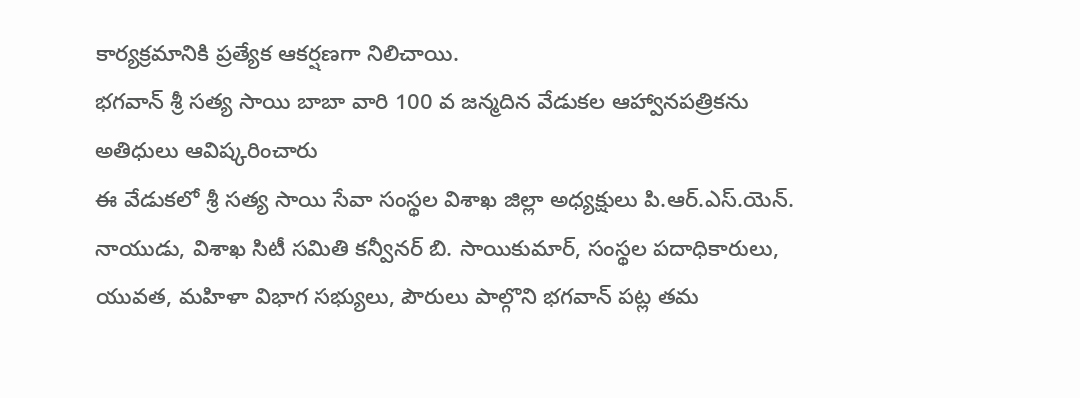కార్యక్రమానికి ప్రత్యేక ఆకర్షణగా నిలిచాయి.
భగవాన్ శ్రీ సత్య సాయి బాబా వారి 100 వ జన్మదిన వేడుకల ఆహ్వానపత్రికను అతిధులు ఆవిష్కరించారు
ఈ వేడుకలో శ్రీ సత్య సాయి సేవా సంస్థల విశాఖ జిల్లా అధ్యక్షులు పి.ఆర్.ఎస్.యెన్. నాయుడు, విశాఖ సిటీ సమితి కన్వీనర్ బి. సాయికుమార్, సంస్థల పదాధికారులు, యువత, మహిళా విభాగ సభ్యులు, పౌరులు పాల్గొని భగవాన్ పట్ల తమ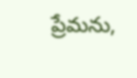ప్రేమను,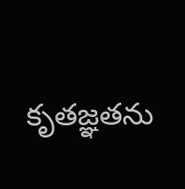కృతజ్ఞతను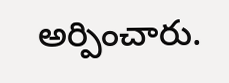అర్పించారు.